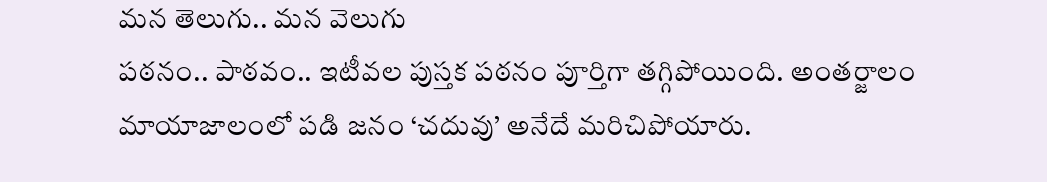మన తెలుగు.. మన వెలుగు
పఠనం.. పాఠవం.. ఇటీవల పుస్తక పఠనం పూర్తిగా తగ్గిపోయింది. అంతర్జాలం మాయాజాలంలో పడి జనం ‘చదువు’ అనేదే మరిచిపోయారు.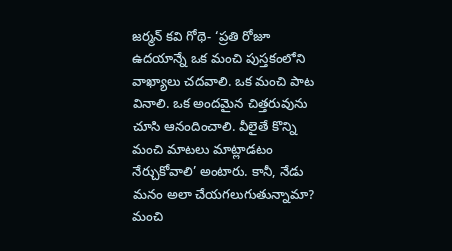జర్మన్ కవి గోథె- ‘ప్రతి రోజూ ఉదయాన్నే ఒక మంచి పుస్తకంలోని వాఖ్యాలు చదవాలి. ఒక మంచి పాట వినాలి. ఒక అందమైన చిత్తరువును చూసి ఆనందించాలి. వీలైతే కొన్ని మంచి మాటలు మాట్లాడటం నేర్చుకోవాలి’ అంటారు. కానీ, నేడు మనం అలా చేయగలుగుతున్నామా? మంచి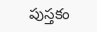పుస్తకం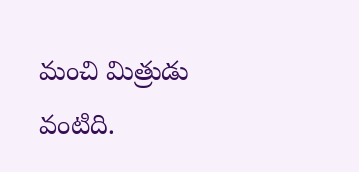మంచి మిత్రుడు వంటిది.